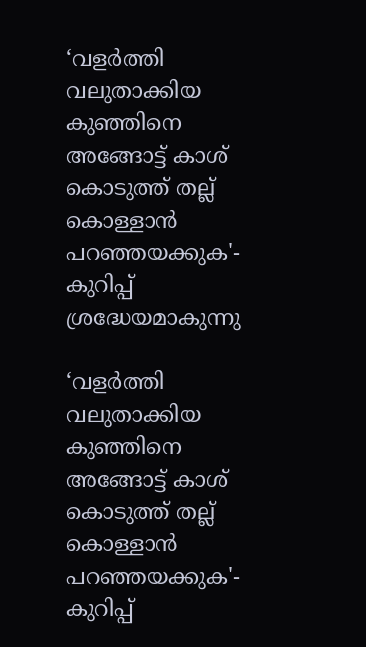‘വളർത്തി വലുതാക്കിയ കുഞ്ഞിനെ അങ്ങോട്ട്‌ കാശ്‌ കൊടുത്ത്‌ തല്ല്‌ കൊള്ളാൻ പറഞ്ഞയക്കുക'- കുറിപ്പ് ശ്രദ്ധേയമാകുന്നു

‘വളർത്തി വലുതാക്കിയ കുഞ്ഞിനെ അങ്ങോട്ട്‌ കാശ്‌ കൊടുത്ത്‌ തല്ല്‌ കൊള്ളാൻ പറഞ്ഞയക്കുക'-  കുറിപ്പ്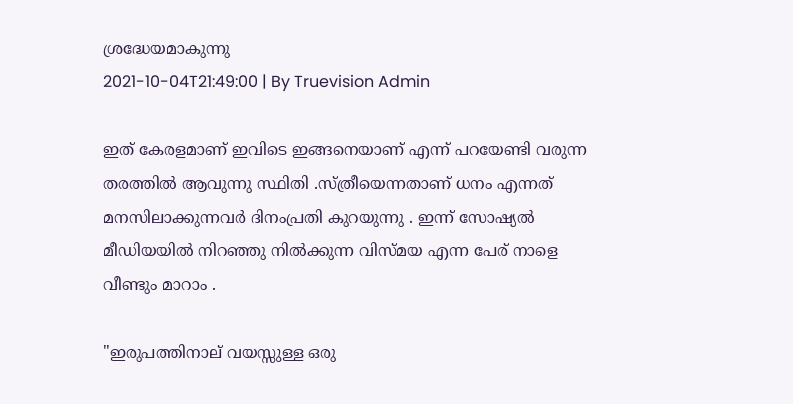ശ്രദ്ധേയമാകുന്നു
2021-10-04T21:49:00 | By Truevision Admin

ഇത് കേരളമാണ് ഇവിടെ ഇങ്ങനെയാണ് എന്ന് പറയേണ്ടി വരുന്ന തരത്തില്‍ ആവുന്നു സ്ഥിതി .സ്ത്രീയെന്നതാണ് ധനം എന്നത് മനസിലാക്കുന്നവര്‍ ദിനംപ്രതി കുറയുന്നു . ഇന്ന് സോഷ്യല്‍ മീഡിയയില്‍ നിറഞ്ഞു നില്‍ക്കുന്ന വിസ്മയ എന്ന പേര് നാളെ വീണ്ടും മാറാം .

"ഇരുപത്തിനാല് വയസ്സുള്ള ഒരു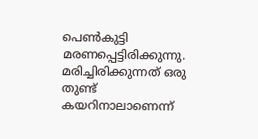പെൺകുട്ടി മരണപ്പെട്ടിരിക്കുന്നു. മരിച്ചിരിക്കുന്നത്‌ ഒരു തുണ്ട്‌ കയറിനാലാണെന്ന്‌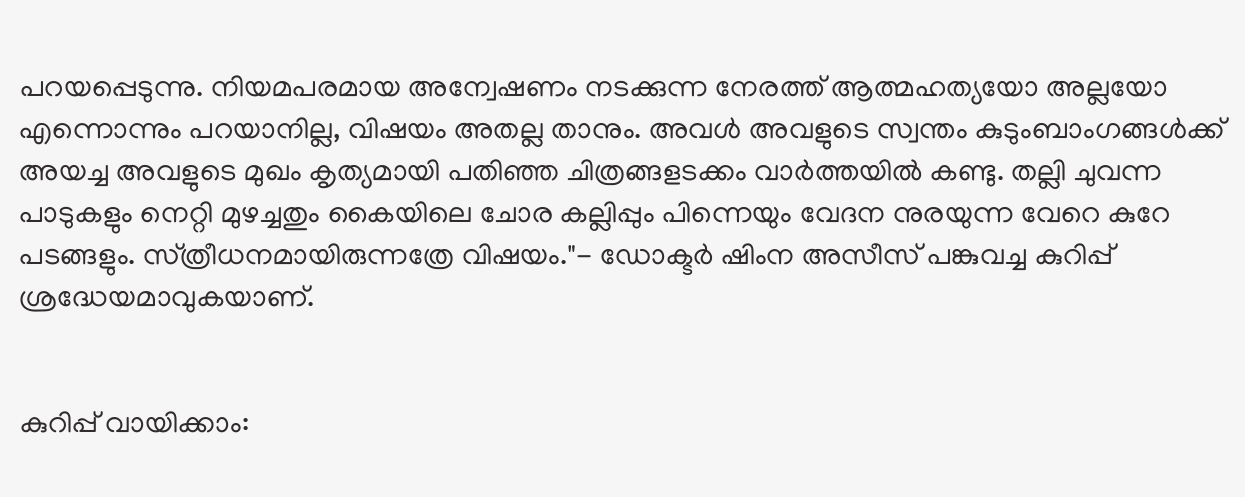പറയപ്പെടുന്നു. നിയമപരമായ അന്വേഷണം നടക്കുന്ന നേരത്ത്‌ ആത്മഹത്യയോ അല്ലയോ എന്നൊന്നും പറയാനില്ല, വിഷയം അതല്ല താനും. അവൾ അവളുടെ സ്വന്തം കുടുംബാംഗങ്ങൾക്ക്‌ അയച്ച അവളുടെ മുഖം കൃത്യമായി പതിഞ്ഞ ചിത്രങ്ങളടക്കം വാർത്തയിൽ കണ്ടു. തല്ലി ചുവന്ന പാടുകളും നെറ്റി മുഴച്ചതും കൈയിലെ ചോര കല്ലിപ്പും പിന്നെയും വേദന നുരയുന്ന വേറെ കുറേ പടങ്ങളും. സ്‌ത്രീധനമായിരുന്നത്രേ വിഷയം."- ഡോക്ടർ ഷിംന അസീസ് പങ്കുവച്ച കുറിപ്പ് ശ്രദ്ധേയമാവുകയാണ്.


കുറിപ്പ് വായിക്കാം: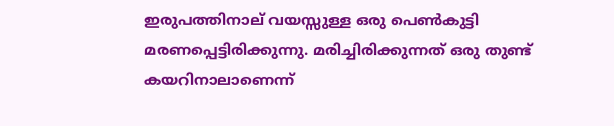ഇരുപത്തിനാല് വയസ്സുള്ള ഒരു പെൺകുട്ടി മരണപ്പെട്ടിരിക്കുന്നു. മരിച്ചിരിക്കുന്നത്‌ ഒരു തുണ്ട്‌ കയറിനാലാണെന്ന്‌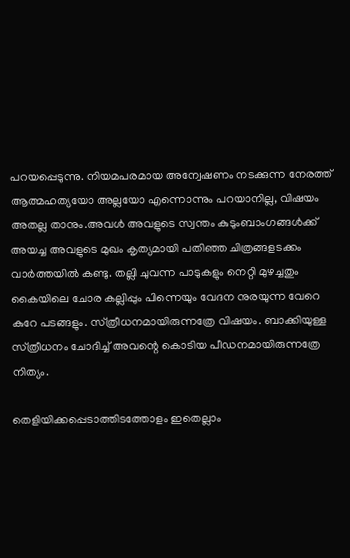പറയപ്പെടുന്നു. നിയമപരമായ അന്വേഷണം നടക്കുന്ന നേരത്ത്‌ ആത്മഹത്യയോ അല്ലയോ എന്നൊന്നും പറയാനില്ല, വിഷയം അതല്ല താനും.അവൾ അവളുടെ സ്വന്തം കുടുംബാംഗങ്ങൾക്ക്‌ അയച്ച അവളുടെ മുഖം കൃത്യമായി പതിഞ്ഞ ചിത്രങ്ങളടക്കം വാർത്തയിൽ കണ്ടു. തല്ലി ചുവന്ന പാടുകളും നെറ്റി മുഴച്ചതും കൈയിലെ ചോര കല്ലിപ്പും പിന്നെയും വേദന നുരയുന്ന വേറെ കുറേ പടങ്ങളും. സ്‌ത്രീധനമായിരുന്നത്രേ വിഷയം. ബാക്കിയുള്ള സ്‌ത്രീധനം ചോദിച്ച്‌ അവന്റെ കൊടിയ പീഡനമായിരുന്നത്രേ നിത്യം.

തെളിയിക്കപ്പെടാത്തിടത്തോളം ഇതെല്ലാം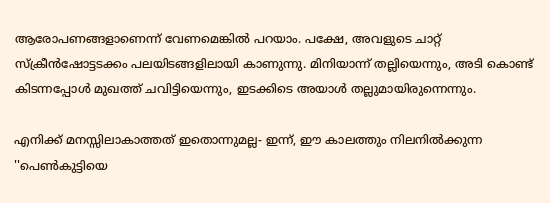ആരോപണങ്ങളാണെന്ന്‌ വേണമെങ്കിൽ പറയാം. പക്ഷേ, അവളുടെ ചാറ്റ്‌ സ്‌ക്രീൻഷോട്ടടക്കം പലയിടങ്ങളിലായി കാണുന്നു. മിനിയാന്ന്‌ തല്ലിയെന്നും, അടി കൊണ്ട്‌ കിടന്നപ്പോൾ മുഖത്ത്‌ ചവിട്ടിയെന്നും, ഇടക്കിടെ അയാൾ തല്ലുമായിരുന്നെന്നും.

എനിക്ക്‌ മനസ്സിലാകാത്തത്‌ ഇതൊന്നുമല്ല- ഇന്ന്‌, ഈ കാലത്തും നിലനിൽക്കുന്ന ''പെൺകുട്ടിയെ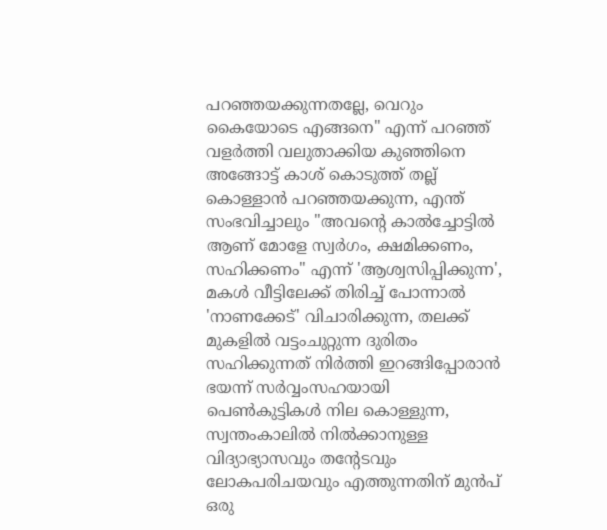പറഞ്ഞയക്കുന്നതല്ലേ, വെറും കൈയോടെ എങ്ങനെ" എന്ന്‌ പറഞ്ഞ്‌ വളർത്തി വലുതാക്കിയ കുഞ്ഞിനെ അങ്ങോട്ട്‌ കാശ്‌ കൊടുത്ത്‌ തല്ല്‌ കൊള്ളാൻ പറഞ്ഞയക്കുന്ന, എന്ത് സംഭവിച്ചാലും "അവന്റെ കാൽച്ചോട്ടിൽ ആണ്‌ മോളേ സ്വർഗം, ക്ഷമിക്കണം, സഹിക്കണം" എന്ന് 'ആശ്വസിപ്പിക്കുന്ന', മകൾ വീട്ടിലേക്ക്‌ തിരിച്ച്‌ പോന്നാൽ 'നാണക്കേട്' വിചാരിക്കുന്ന, തലക്ക്‌ മുകളിൽ വട്ടംചുറ്റുന്ന ദുരിതം സഹിക്കുന്നത്‌ നിർത്തി ഇറങ്ങിപ്പോരാൻ ഭയന്ന്‌ സർവ്വംസഹയായി പെൺകുട്ടികൾ നില കൊള്ളുന്ന, സ്വന്തംകാലിൽ നിൽക്കാനുള്ള വിദ്യാഭ്യാസവും തന്റേടവും ലോകപരിചയവും എത്തുന്നതിന്‌ മുൻപ്‌ ഒരു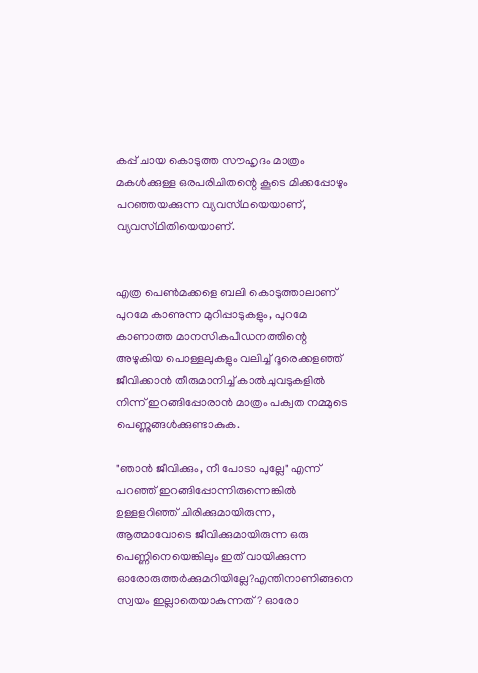കപ്പ്‌ ചായ കൊടുത്ത സൗഹൃദം മാത്രം മകൾക്കുള്ള ഒരപരിചിതന്റെ കൂടെ മിക്കപ്പോഴും പറഞ്ഞയക്കുന്ന വ്യവസ്‌ഥയെയാണ്‌, വ്യവസ്‌ഥിതിയെയാണ്‌.


എത്ര പെൺമക്കളെ ബലി കൊടുത്താലാണ്‌ പുറമേ കാണുന്ന മുറിപ്പാടുകളും, പുറമേ കാണാത്ത മാനസികപീഡനത്തിന്റെ അഴുകിയ പൊള്ളലുകളും വലിച്ച്‌ ദൂരെക്കളഞ്ഞ്‌ ജീവിക്കാൻ തീരുമാനിച്ച്‌ കാൽചുവടുകളിൽ നിന്ന്‌ ഇറങ്ങിപ്പോരാൻ മാത്രം പക്വത നമ്മുടെ പെണ്ണുങ്ങൾക്കുണ്ടാകുക.

"ഞാൻ ജീവിക്കും, നീ പോടാ പുല്ലേ" എന്ന്‌ പറഞ്ഞ്‌ ഇറങ്ങിപ്പോന്നിരുന്നെങ്കിൽ ഉള്ളളറിഞ്ഞ്‌ ചിരിക്കുമായിരുന്ന, ആത്മാവോടെ ജീവിക്കുമായിരുന്ന ഒരു പെണ്ണിനെയെങ്കിലും ഇത്‌ വായിക്കുന്ന ഓരോരുത്തർക്കുമറിയില്ലേ?എന്തിനാണിങ്ങനെ സ്വയം ഇല്ലാതെയാകുന്നത്‌? ഓരോ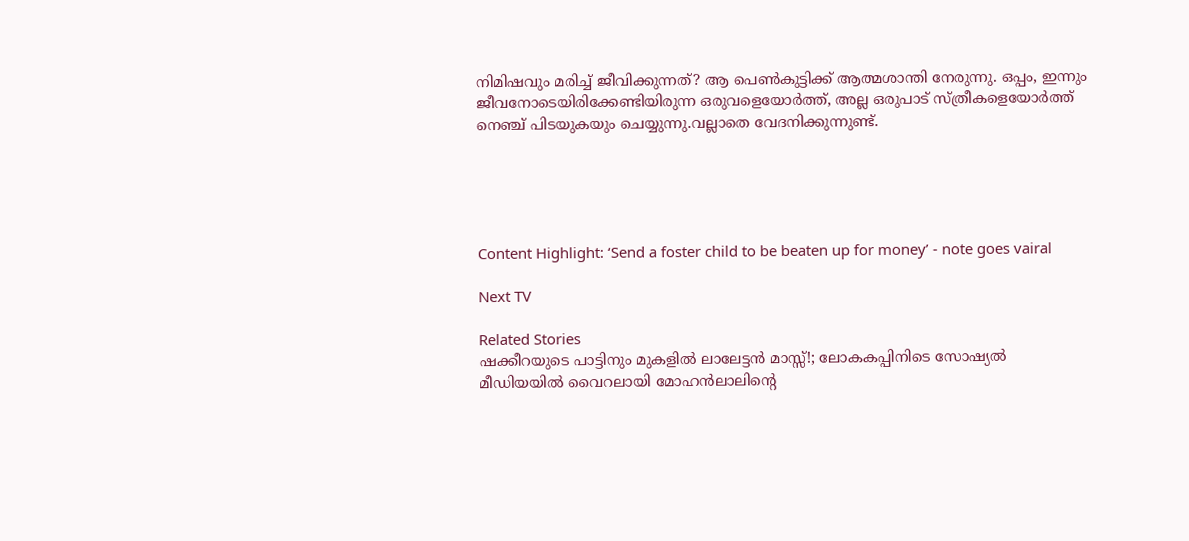നിമിഷവും മരിച്ച്‌ ജീവിക്കുന്നത്‌? ആ പെൺകുട്ടിക്ക്‌ ആത്മശാന്തി നേരുന്നു. ഒപ്പം, ഇന്നും ജീവനോടെയിരിക്കേണ്ടിയിരുന്ന ഒരുവളെയോർത്ത്‌, അല്ല ഒരുപാട്‌ സ്‌ത്രീകളെയോർത്ത്‌ നെഞ്ച്‌ പിടയുകയും ചെയ്യുന്നു.വല്ലാതെ വേദനിക്കുന്നുണ്ട്‌.





Content Highlight: ‘Send a foster child to be beaten up for money’ - note goes vairal

Next TV

Related Stories
ഷക്കീറയുടെ പാട്ടിനും മുകളിൽ ലാലേട്ടൻ മാസ്സ്!; ലോകകപ്പിനിടെ സോഷ്യൽ മീഡിയയിൽ വൈറലായി മോഹൻലാലിന്റെ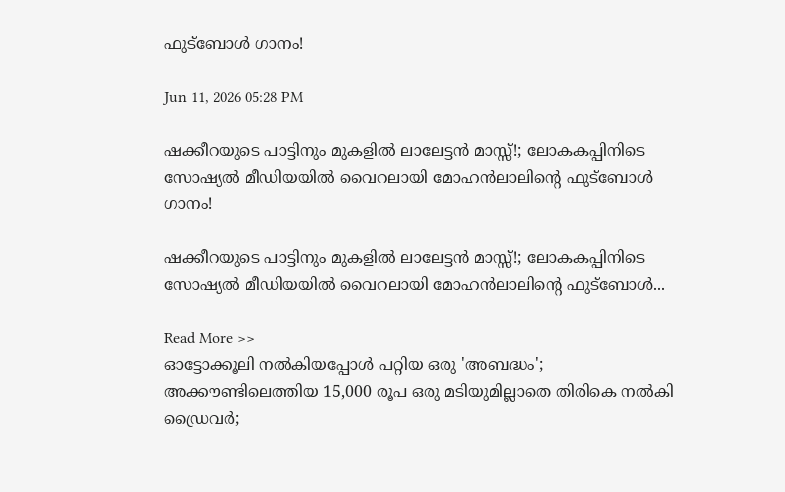ഫുട്ബോൾ ഗാനം!

Jun 11, 2026 05:28 PM

ഷക്കീറയുടെ പാട്ടിനും മുകളിൽ ലാലേട്ടൻ മാസ്സ്!; ലോകകപ്പിനിടെ സോഷ്യൽ മീഡിയയിൽ വൈറലായി മോഹൻലാലിന്റെ ഫുട്ബോൾ ഗാനം!

ഷക്കീറയുടെ പാട്ടിനും മുകളിൽ ലാലേട്ടൻ മാസ്സ്!; ലോകകപ്പിനിടെ സോഷ്യൽ മീഡിയയിൽ വൈറലായി മോഹൻലാലിന്റെ ഫുട്ബോൾ...

Read More >>
ഓട്ടോക്കൂലി നൽകിയപ്പോൾ പറ്റിയ ഒരു 'അബദ്ധം'; അക്കൗണ്ടിലെത്തിയ 15,000 രൂപ ഒരു മടിയുമില്ലാതെ തിരികെ നൽകി ഡ്രൈവർ;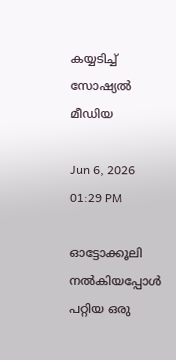കയ്യടിച്ച് സോഷ്യൽ മീഡിയ

Jun 6, 2026 01:29 PM

ഓട്ടോക്കൂലി നൽകിയപ്പോൾ പറ്റിയ ഒരു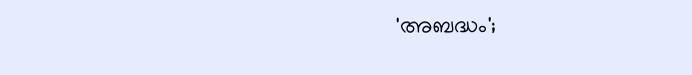'അബദ്ധം';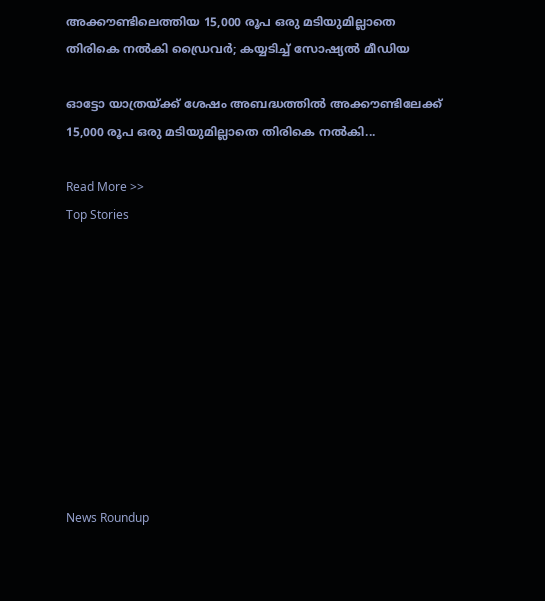അക്കൗണ്ടിലെത്തിയ 15,000 രൂപ ഒരു മടിയുമില്ലാതെ തിരികെ നൽകി ഡ്രൈവർ; കയ്യടിച്ച് സോഷ്യൽ മീഡിയ

ഓട്ടോ യാത്രയ്ക്ക് ശേഷം അബദ്ധത്തിൽ അക്കൗണ്ടിലേക്ക് 15,000 രൂപ ഒരു മടിയുമില്ലാതെ തിരികെ നൽകി...

Read More >>
Top Stories










News Roundup